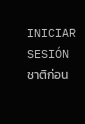INICIAR SESIÓNชาติก่อน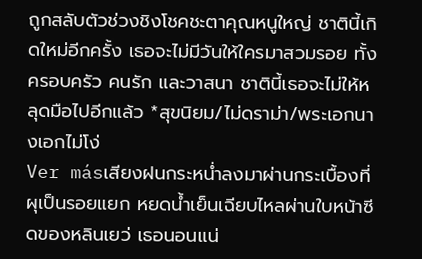ถูกสลับตัวช่วงชิงโชคชะตาคุณหนูใหญ่ ชาตินี้เกิดใหม่อีกครั้ง เธอจะไม่มีวันให้ใครมาสวมรอย ทั้งครอบครัว คนรัก และวาสนา ชาตินี้เธอจะไม่ให้หลุดมือไปอีกแล้ว *สุขนิยม/ไม่ดราม่า/พระเอกนางเอกไม่โง่
Ver másเสียงฝนกระหน่ำลงมาผ่านกระเบื้องที่ผุเป็นรอยแยก หยดน้ำเย็นเฉียบไหลผ่านใบหน้าซีดของหลินเยว่ เธอนอนแน่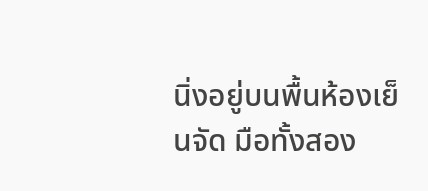นิ่งอยู่บนพื้นห้องเย็นจัด มือทั้งสอง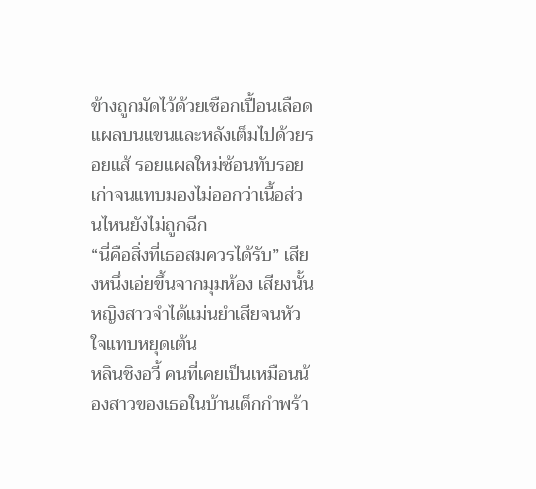ข้างถูกมัดไว้ด้วยเชือกเปื้อนเลือด แผลบนแขนและหลังเต็มไปด้วยรอยแส้ รอยแผลใหม่ซ้อนทับรอยเก่าจนแทบมองไม่ออกว่าเนื้อส่วนไหนยังไม่ถูกฉีก
“นี่คือสิ่งที่เธอสมควรได้รับ” เสียงหนึ่งเอ่ยขึ้นจากมุมห้อง เสียงนั้นหญิงสาวจำได้แม่นยำเสียจนหัวใจแทบหยุดเต้น
หลินชิงอวี้ คนที่เคยเป็นเหมือนน้องสาวของเธอในบ้านเด็กกำพร้า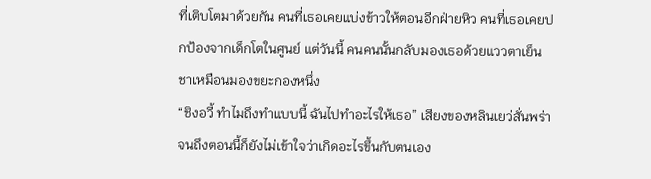ที่เติบโตมาด้วยกัน คนที่เธอเคยแบ่งข้าวให้ตอนอีกฝ่ายหิว คนที่เธอเคยปกป้องจากเด็กโตในศูนย์ แต่วันนี้ คนคนนั้นกลับมองเธอด้วยแววตาเย็นชาเหมือนมองขยะกองหนึ่ง
“ชิงอวี้ ทำไมถึงทำแบบนี้ ฉันไปทำอะไรให้เธอ” เสียงของหลินเยว่สั่นพร่า จนถึงตอนนี้ก็ยังไม่เข้าใจว่าเกิดอะไรขึ้นกับตนเอง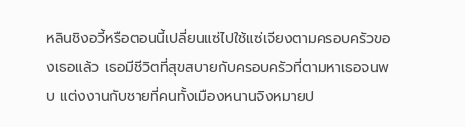หลินชิงอวี้หรือตอนนี้เปลี่ยนแซ่ไปใช้แซ่เจียงตามครอบครัวของเธอแล้ว เธอมีชีวิตที่สุขสบายกับครอบครัวที่ตามหาเธอจนพบ แต่งงานกับชายที่คนทั้งเมืองหนานจิงหมายป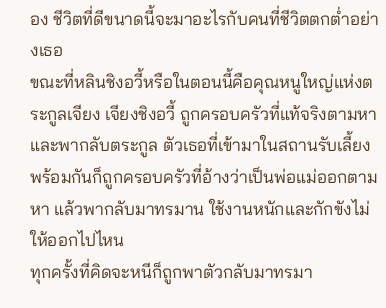อง ชีวิตที่ดีขนาดนี้จะมาอะไรกับคนที่ชีวิตตกต่ำอย่างเธอ
ขณะที่หลินชิงอวี้หรือในตอนนี้คือคุณหนูใหญ่แห่งตระกูลเจียง เจียงชิงอวี้ ถูกครอบครัวที่แท้จริงตามหาและพากลับตระกูล ตัวเธอที่เข้ามาในสถานรับเลี้ยงพร้อมกันก็ถูกครอบครัวที่อ้างว่าเป็นพ่อแม่ออกตามหา แล้วพากลับมาทรมาน ใช้งานหนักและกักขังไม่ให้ออกไปไหน
ทุกครั้งที่คิดจะหนีก็ถูกพาตัวกลับมาทรมา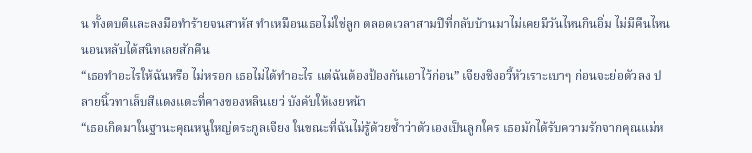น ทั้งตบตีและลงมือทำร้ายจนสาหัส ทำเหมือนเธอไม่ใช่ลูก ตลอดเวลาสามปีที่กลับบ้านมาไม่เคยมีวันไหนกินอิ่ม ไม่มีคืนไหนนอนหลับได้สนิทเลยสักคืน
“เธอทำอะไรให้ฉันหรือ ไม่หรอก เธอไม่ได้ทำอะไร แต่ฉันต้องป้องกันเอาไว้ก่อน” เจียงชิงอวี้หัวเราะเบาๆ ก่อนจะย่อตัวลง ปลายนิ้วทาเล็บสีแดงแตะที่คางของหลินเยว่ บังคับให้เงยหน้า
“เธอเกิดมาในฐานะคุณหนูใหญ่ตระกูลเจียง ในขณะที่ฉันไม่รู้ด้วยซ้ำว่าตัวเองเป็นลูกใคร เธอมักได้รับความรักจากคุณแม่ห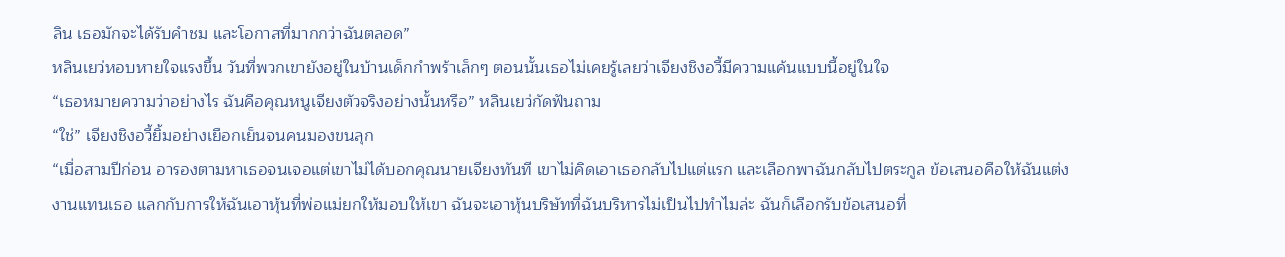ลิน เธอมักจะได้รับคำชม และโอกาสที่มากกว่าฉันตลอด”
หลินเยว่หอบหายใจแรงขึ้น วันที่พวกเขายังอยู่ในบ้านเด็กกำพร้าเล็กๆ ตอนนั้นเธอไม่เคยรู้เลยว่าเจียงชิงอวี้มีความแค้นแบบนี้อยู่ในใจ
“เธอหมายความว่าอย่างไร ฉันคือคุณหนูเจียงตัวจริงอย่างนั้นหรือ” หลินเยว่กัดฟันถาม
“ใช่” เจียงชิงอวี้ยิ้มอย่างเยือกเย็นจนคนมองขนลุก
“เมื่อสามปีก่อน อารองตามหาเธอจนเจอแต่เขาไม่ได้บอกคุณนายเจียงทันที เขาไม่คิดเอาเธอกลับไปแต่แรก และเลือกพาฉันกลับไปตระกูล ข้อเสนอคือให้ฉันแต่งงานแทนเธอ แลกกับการให้ฉันเอาหุ้นที่พ่อแม่ยกให้มอบให้เขา ฉันจะเอาหุ้นบริษัทที่ฉันบริหารไม่เป็นไปทำไมล่ะ ฉันก็เลือกรับข้อเสนอที่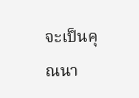จะเป็นคุณนา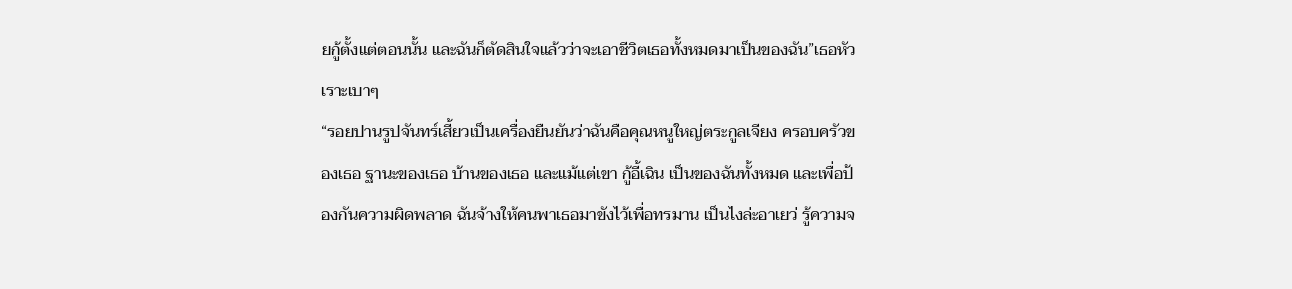ยกู้ตั้งแต่ตอนนั้น และฉันก็ตัดสินใจแล้วว่าจะเอาชีวิตเธอทั้งหมดมาเป็นของฉัน”เธอหัวเราะเบาๆ
“รอยปานรูปจันทร์เสี้ยวเป็นเครื่องยืนยันว่าฉันคือคุณหนูใหญ่ตระกูลเจียง ครอบครัวของเธอ ฐานะของเธอ บ้านของเธอ และแม้แต่เขา กู้อี้เฉิน เป็นของฉันทั้งหมด และเพื่อป้องกันความผิดพลาด ฉันจ้างให้คนพาเธอมาขังไว้เพื่อทรมาน เป็นไงล่ะอาเยว่ รู้ความจ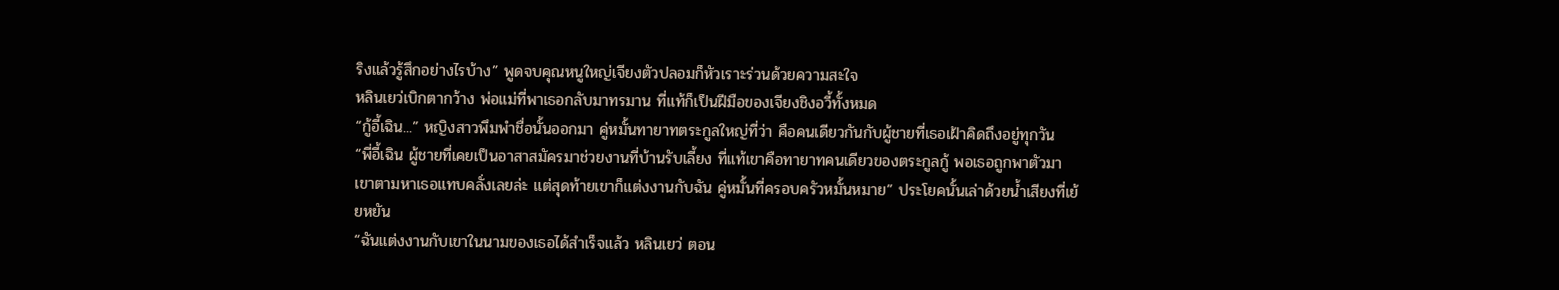ริงแล้วรู้สึกอย่างไรบ้าง” พูดจบคุณหนูใหญ่เจียงตัวปลอมก็หัวเราะร่วนด้วยความสะใจ
หลินเยว่เบิกตากว้าง พ่อแม่ที่พาเธอกลับมาทรมาน ที่แท้ก็เป็นฝีมือของเจียงชิงอวี้ทั้งหมด
“กู้อี้เฉิน...” หญิงสาวพึมพำชื่อนั้นออกมา คู่หมั้นทายาทตระกูลใหญ่ที่ว่า คือคนเดียวกันกับผู้ชายที่เธอเฝ้าคิดถึงอยู่ทุกวัน
“พี่อี้เฉิน ผู้ชายที่เคยเป็นอาสาสมัครมาช่วยงานที่บ้านรับเลี้ยง ที่แท้เขาคือทายาทคนเดียวของตระกูลกู้ พอเธอถูกพาตัวมา เขาตามหาเธอแทบคลั่งเลยล่ะ แต่สุดท้ายเขาก็แต่งงานกับฉัน คู่หมั้นที่ครอบครัวหมั้นหมาย” ประโยคนั้นเล่าด้วยน้ำเสียงที่เย้ยหยัน
“ฉันแต่งงานกับเขาในนามของเธอได้สำเร็จแล้ว หลินเยว่ ตอน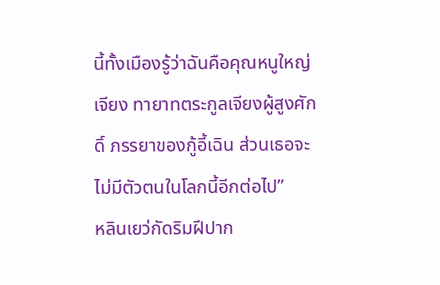นี้ทั้งเมืองรู้ว่าฉันคือคุณหนูใหญ่เจียง ทายาทตระกูลเจียงผู้สูงศักดิ์ ภรรยาของกู้อี้เฉิน ส่วนเธอจะไม่มีตัวตนในโลกนี้อีกต่อไป”
หลินเยว่กัดริมฝีปาก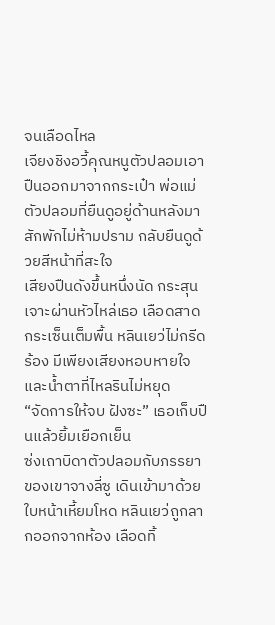จนเลือดไหล
เจียงชิงอวี้คุณหนูตัวปลอมเอาปืนออกมาจากกระเป๋า พ่อแม่ตัวปลอมที่ยืนดูอยู่ด้านหลังมาสักพักไม่ห้ามปราม กลับยืนดูด้วยสีหน้าที่สะใจ
เสียงปืนดังขึ้นหนึ่งนัด กระสุนเจาะผ่านหัวไหล่เธอ เลือดสาดกระเซ็นเต็มพื้น หลินเยว่ไม่กรีดร้อง มีเพียงเสียงหอบหายใจและน้ำตาที่ไหลรินไม่หยุด
“จัดการให้จบ ฝังซะ” เธอเก็บปืนแล้วยิ้มเยือกเย็น
ซ่งเถาบิดาตัวปลอมกับภรรยาของเขาจางลี่ซู เดินเข้ามาด้วยใบหน้าเหี้ยมโหด หลินเยว่ถูกลากออกจากห้อง เลือดทิ้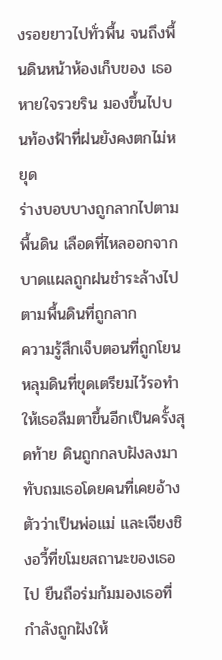งรอยยาวไปทั่วพื้น จนถึงพื้นดินหน้าห้องเก็บของ เธอหายใจรวยริน มองขึ้นไปบนท้องฟ้าที่ฝนยังคงตกไม่หยุด
ร่างบอบบางถูกลากไปตามพื้นดิน เลือดที่ไหลออกจากบาดแผลถูกฝนชำระล้างไปตามพื้นดินที่ถูกลาก
ความรู้สึกเจ็บตอนที่ถูกโยนหลุมดินที่ขุดเตรียมไว้รอทำให้เธอลืมตาขึ้นอีกเป็นครั้งสุดท้าย ดินถูกกลบฝังลงมาทับถมเธอโดยคนที่เคยอ้างตัวว่าเป็นพ่อแม่ และเจียงชิงอวี้ที่ขโมยสถานะของเธอไป ยืนถือร่มก้มมองเธอที่กำลังถูกฝังให้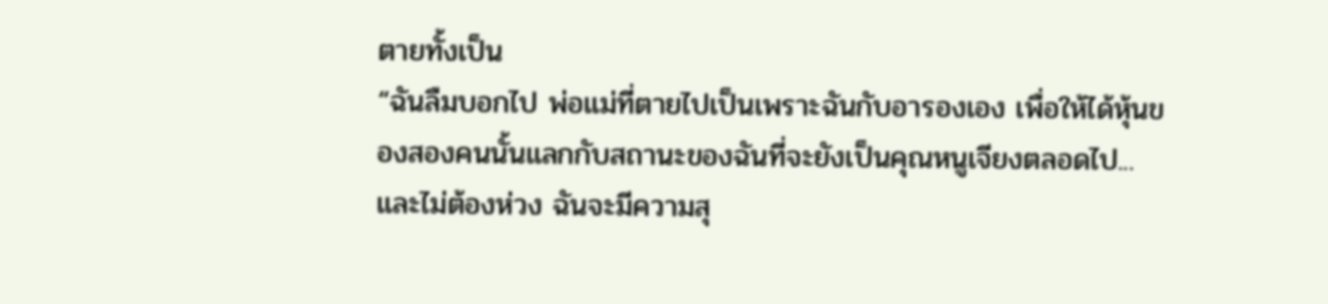ตายทั้งเป็น
“ฉันลืมบอกไป พ่อแม่ที่ตายไปเป็นเพราะฉันกับอารองเอง เพื่อให้ได้หุ้นของสองคนนั้นแลกกับสถานะของฉันที่จะยังเป็นคุณหนูเจียงตลอดไป... และไม่ต้องห่วง ฉันจะมีความสุ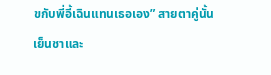ขกับพี่อี้เฉินแทนเธอเอง” สายตาคู่นั้นเย็นชาและ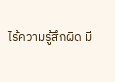ไร้ความรู้สึกผิด มี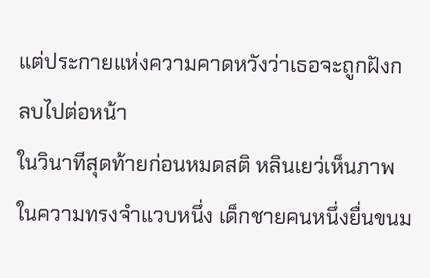แต่ประกายแห่งความคาดหวังว่าเธอจะถูกฝังกลบไปต่อหน้า
ในวินาทีสุดท้ายก่อนหมดสติ หลินเยว่เห็นภาพในความทรงจำแวบหนึ่ง เด็กชายคนหนึ่งยื่นขนม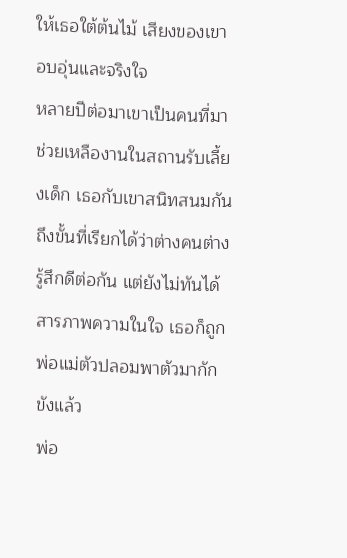ให้เธอใต้ต้นไม้ เสียงของเขาอบอุ่นและจริงใจ
หลายปีต่อมาเขาเป็นคนที่มาช่วยเหลืองานในสถานรับเลี้ยงเด็ก เธอกับเขาสนิทสนมกันถึงขั้นที่เรียกได้ว่าต่างคนต่างรู้สึกดีต่อกัน แต่ยังไม่ทันได้สารภาพความในใจ เธอก็ถูกพ่อแม่ตัวปลอมพาตัวมากักขังแล้ว
พ่อ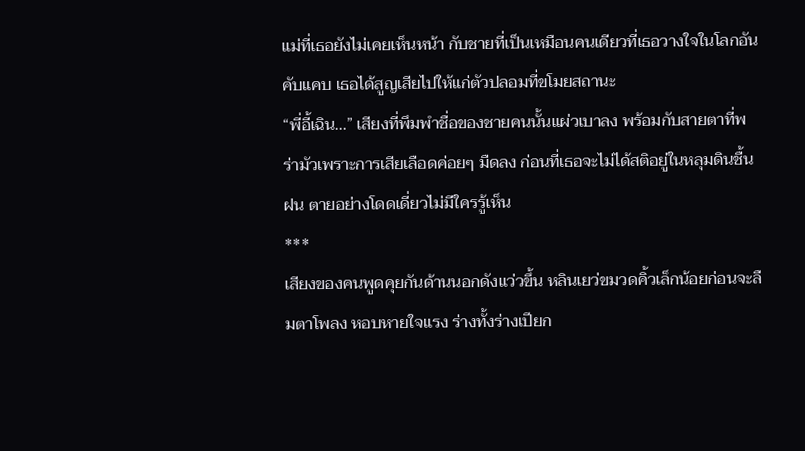แม่ที่เธอยังไม่เคยเห็นหน้า กับชายที่เป็นเหมือนคนเดียวที่เธอวางใจในโลกอันคับแคบ เธอได้สูญเสียไปให้แก่ตัวปลอมที่ขโมยสถานะ
“พี่อี้เฉิน...” เสียงที่พึมพำชื่อของชายคนนั้นแผ่วเบาลง พร้อมกับสายตาที่พร่ามัวเพราะการเสียเลือดค่อยๆ มืดลง ก่อนที่เธอจะไม่ได้สติอยู่ในหลุมดินชื้นฝน ตายอย่างโดดเดี่ยวไม่มีใครรู้เห็น
***
เสียงของคนพูดคุยกันด้านนอกดังแว่วขึ้น หลินเยว่ขมวดคิ้วเล็กน้อยก่อนจะลืมตาโพลง หอบหายใจแรง ร่างทั้งร่างเปียก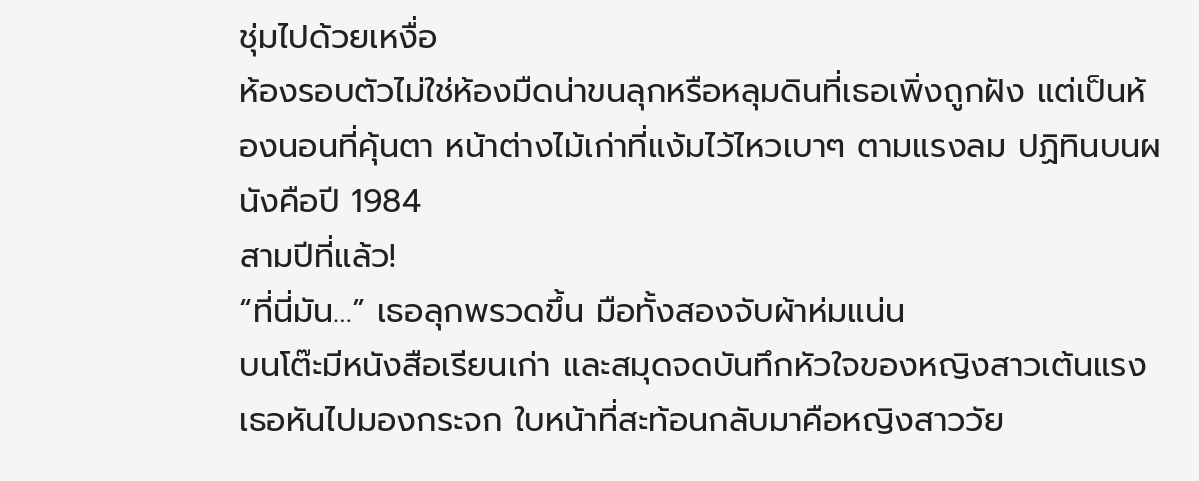ชุ่มไปด้วยเหงื่อ
ห้องรอบตัวไม่ใช่ห้องมืดน่าขนลุกหรือหลุมดินที่เธอเพิ่งถูกฝัง แต่เป็นห้องนอนที่คุ้นตา หน้าต่างไม้เก่าที่แง้มไว้ไหวเบาๆ ตามแรงลม ปฏิทินบนผนังคือปี 1984
สามปีที่แล้ว!
“ที่นี่มัน…” เธอลุกพรวดขึ้น มือทั้งสองจับผ้าห่มแน่น
บนโต๊ะมีหนังสือเรียนเก่า และสมุดจดบันทึกหัวใจของหญิงสาวเต้นแรง เธอหันไปมองกระจก ใบหน้าที่สะท้อนกลับมาคือหญิงสาววัย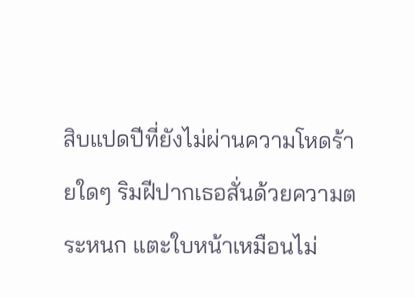สิบแปดปีที่ยังไม่ผ่านความโหดร้ายใดๆ ริมฝีปากเธอสั่นด้วยความตระหนก แตะใบหน้าเหมือนไม่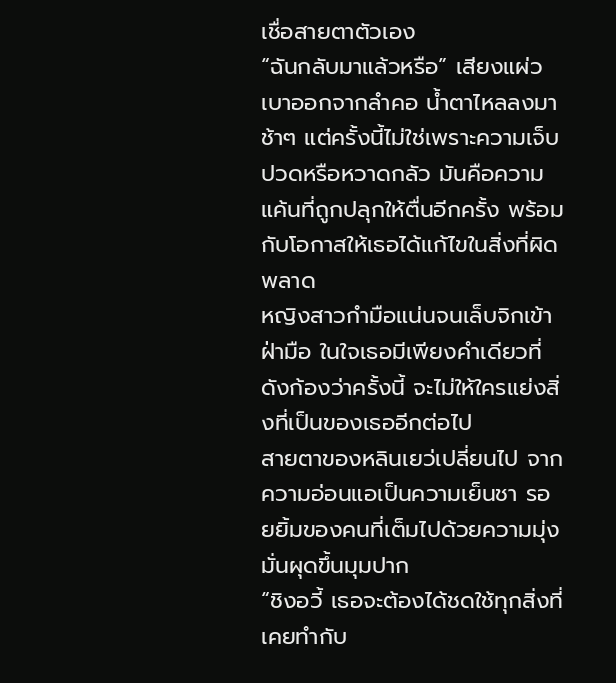เชื่อสายตาตัวเอง
“ฉันกลับมาแล้วหรือ” เสียงแผ่วเบาออกจากลำคอ น้ำตาไหลลงมาช้าๆ แต่ครั้งนี้ไม่ใช่เพราะความเจ็บปวดหรือหวาดกลัว มันคือความแค้นที่ถูกปลุกให้ตื่นอีกครั้ง พร้อมกับโอกาสให้เธอได้แก้ไขในสิ่งที่ผิดพลาด
หญิงสาวกำมือแน่นจนเล็บจิกเข้าฝ่ามือ ในใจเธอมีเพียงคำเดียวที่ดังก้องว่าครั้งนี้ จะไม่ให้ใครแย่งสิ่งที่เป็นของเธออีกต่อไป
สายตาของหลินเยว่เปลี่ยนไป จากความอ่อนแอเป็นความเย็นชา รอยยิ้มของคนที่เต็มไปด้วยความมุ่งมั่นผุดขึ้นมุมปาก
“ชิงอวี้ เธอจะต้องได้ชดใช้ทุกสิ่งที่เคยทำกับ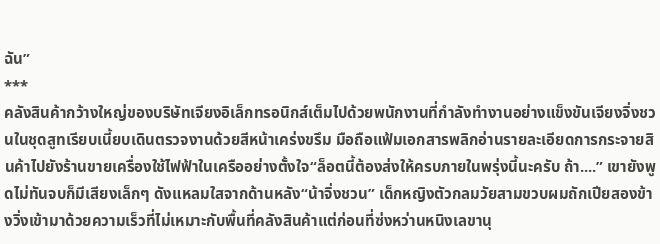ฉัน”
***
คลังสินค้ากว้างใหญ่ของบริษัทเจียงอิเล็กทรอนิกส์เต็มไปด้วยพนักงานที่กำลังทำงานอย่างแข็งขันเจียงจิ่งชวนในชุดสูทเรียบเนี้ยบเดินตรวจงานด้วยสีหน้าเคร่งขรึม มือถือแฟ้มเอกสารพลิกอ่านรายละเอียดการกระจายสินค้าไปยังร้านขายเครื่องใช้ไฟฟ้าในเครืออย่างตั้งใจ“ล็อตนี้ต้องส่งให้ครบภายในพรุ่งนี้นะครับ ถ้า....” เขายังพูดไม่ทันจบก็มีเสียงเล็กๆ ดังแหลมใสจากด้านหลัง“น้าจิ่งชวน” เด็กหญิงตัวกลมวัยสามขวบผมถักเปียสองข้างวิ่งเข้ามาด้วยความเร็วที่ไม่เหมาะกับพื้นที่คลังสินค้าแต่ก่อนที่ซ่งหว่านหนิงเลขานุ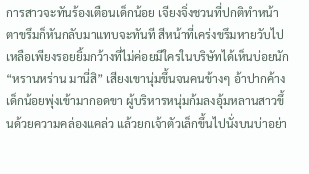การสาวจะทันร้องเตือนเด็กน้อย เจียงจิ่งชวนที่ปกติทำหน้าตาขรึมก็หันกลับมาแทบจะทันที สีหน้าที่เคร่งขรึมหายวับไป เหลือเพียงรอยยิ้มกว้างที่ไม่ค่อยมีใครในบริษัทได้เห็นบ่อยนัก“หรานหร่าน มานี่สิ” เสียงเขานุ่มขึ้นจนคนข้างๆ อ้าปากค้างเด็กน้อยพุ่งเข้ามากอดขา ผู้บริหารหนุ่มก้มลงอุ้มหลานสาวขึ้นด้วยความคล่องแคล่ว แล้วยกเจ้าตัวเล็กขึ้นไปนั่งบนบ่าอย่า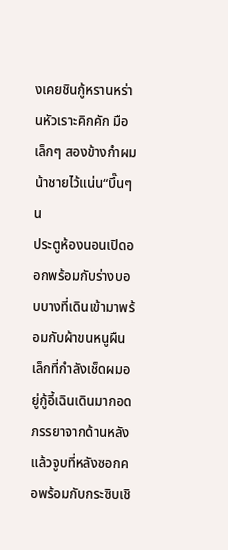งเคยชินกู้หรานหร่านหัวเราะคิกคัก มือเล็กๆ สองข้างกำผมน้าชายไว้แน่น“บึ๊นๆ น
ประตูห้องนอนเปิดออกพร้อมกับร่างบอบบางที่เดินเข้ามาพร้อมกับผ้าขนหนูผืนเล็กที่กำลังเช็ดผมอยู่กู้อี้เฉินเดินมากอดภรรยาจากด้านหลัง แล้วจูบที่หลังซอกคอพร้อมกับกระซิบเชิ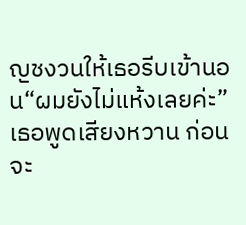ญชงวนให้เธอรีบเข้านอน“ผมยังไม่แห้งเลยค่ะ” เธอพูดเสียงหวาน ก่อนจะ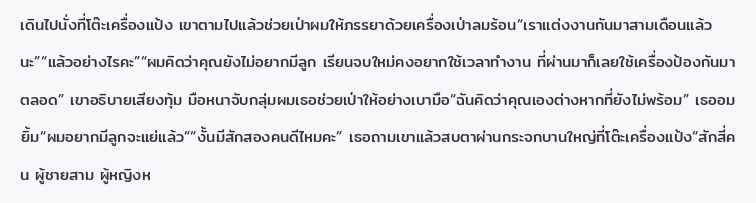เดินไปนั่งที่โต๊ะเครื่องแป้ง เขาตามไปแล้วช่วยเป่าผมให้ภรรยาด้วยเครื่องเป่าลมร้อน“เราแต่งงานกันมาสามเดือนแล้วนะ”“แล้วอย่างไรคะ”“ผมคิดว่าคุณยังไม่อยากมีลูก เรียนจบใหม่คงอยากใช้เวลาทำงาน ที่ผ่านมาก็เลยใช้เครื่องป้องกันมาตลอด” เขาอธิบายเสียงทุ้ม มือหนาจับกลุ่มผมเธอช่วยเป่าให้อย่างเบามือ“ฉันคิดว่าคุณเองต่างหากที่ยังไม่พร้อม” เธออมยิ้ม“ผมอยากมีลูกจะแย่แล้ว”“งั้นมีสักสองคนดีไหมคะ” เธอถามเขาแล้วสบตาผ่านกระจกบานใหญ่ที่โต๊ะเครื่องแป้ง“สักสี่คน ผู้ชายสาม ผู้หญิงห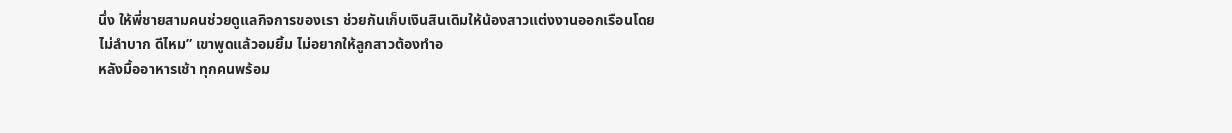นึ่ง ให้พี่ชายสามคนช่วยดูแลกิจการของเรา ช่วยกันเก็บเงินสินเดิมให้น้องสาวแต่งงานออกเรือนโดยไม่ลำบาก ดีไหม” เขาพูดแล้วอมยิ้ม ไม่อยากให้ลูกสาวต้องทำอ
หลังมื้ออาหารเช้า ทุกคนพร้อม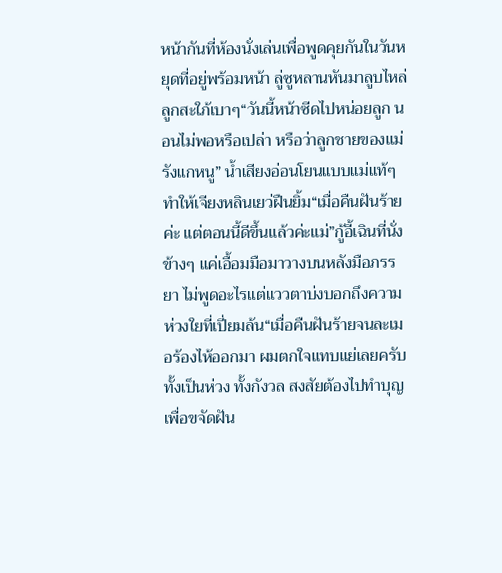หน้ากันที่ห้องนั่งเล่นเพื่อพูดคุยกันในวันหยุดที่อยู่พร้อมหน้า ลู่ซูหลานหันมาลูบไหล่ลูกสะใภ้เบาๆ“วันนี้หน้าซีดไปหน่อยลูก นอนไม่พอหรือเปล่า หรือว่าลูกชายของแม่รังแกหนู” น้ำเสียงอ่อนโยนแบบแม่แท้ๆ ทำให้เจียงหลินเยว่ฝืนยิ้ม“เมื่อคืนฝันร้ายค่ะ แต่ตอนนี้ดีขึ้นแล้วค่ะแม่”กู้อี้เฉินที่นั่งข้างๆ แค่เอื้อมมือมาวางบนหลังมือภรรยา ไม่พูดอะไรแต่แววตาบ่งบอกถึงความห่วงใยที่เปี่ยมล้น“เมื่อคืนฝันร้ายจนละเมอร้องไห้ออกมา ผมตกใจแทบแย่เลยครับ ทั้งเป็นห่วง ทั้งกังวล สงสัยต้องไปทำบุญเพื่อขจัดฝัน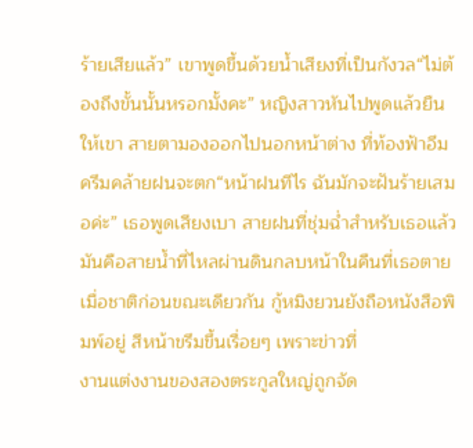ร้ายเสียแล้ว” เขาพูดขึ้นด้วยน้ำเสียงที่เป็นกังวล“ไม่ต้องถึงขั้นนั้นหรอกมั้งคะ” หญิงสาวหันไปพูดแล้วยืนให้เขา สายตามองออกไปนอกหน้าต่าง ที่ท้องฟ้าอึมครึมคล้ายฝนจะตก“หน้าฝนทีไร ฉันมักจะฝันร้ายเสมอค่ะ” เธอพูดเสียงเบา สายฝนที่ชุ่มฉ่ำสำหรับเธอแล้วมันคือสายน้ำที่ไหลผ่านดินกลบหน้าในคืนที่เธอตายเมื่อชาติก่อนขณะเดียวกัน กู้หมิงยวนยังถือหนังสือพิมพ์อยู่ สีหน้าขรึมขึ้นเรื่อยๆ เพราะข่าวที่
งานแต่งงานของสองตระกูลใหญ่ถูกจัด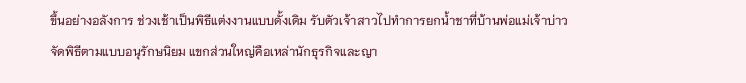ขึ้นอย่างอลังการ ช่วงเช้าเป็นพิธีแต่งงานแบบดั้งเดิม รับตัวเจ้าสาวไปทำการยกน้ำชาที่บ้านพ่อแม่เจ้าบ่าว จัดพิธีตามแบบอนุรักษนิยม แขกส่วนใหญ่คือเหล่านักธุรกิจและญา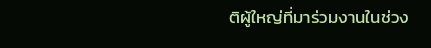ติผู้ใหญ่ที่มาร่วมงานในช่วง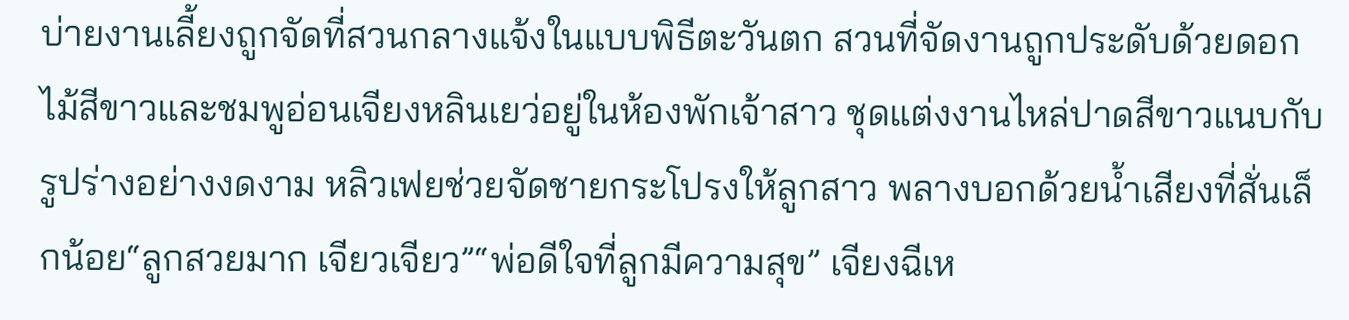บ่ายงานเลี้ยงถูกจัดที่สวนกลางแจ้งในแบบพิธีตะวันตก สวนที่จัดงานถูกประดับด้วยดอกไม้สีขาวและชมพูอ่อนเจียงหลินเยว่อยู่ในห้องพักเจ้าสาว ชุดแต่งงานไหล่ปาดสีขาวแนบกับรูปร่างอย่างงดงาม หลิวเฟยช่วยจัดชายกระโปรงให้ลูกสาว พลางบอกด้วยน้ำเสียงที่สั่นเล็กน้อย“ลูกสวยมาก เจียวเจียว”“พ่อดีใจที่ลูกมีความสุข” เจียงฉีเห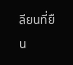ลียนที่ยืน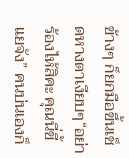ข้างๆ ก็ยกมือขึ้นเช็ดหางตาเงียบๆ“อย่าร้องไห้สิคะ คุณนี่ขี้แยจัง” คนบ่นเองก็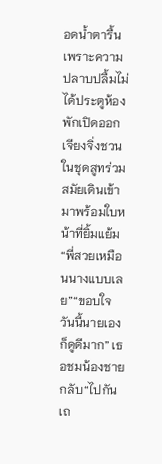อดน้ำตารื้นเพราะความปลาบปลื้มไม่ได้ประตูห้องพักเปิดออก เจียงจิ่งชวนในชุดสูทร่วมสมัยเดินเข้ามาพร้อมใบหน้าที่ยิ้มแย้ม“พี่สวยเหมือนนางแบบเลย”“ขอบใจ วันนี้นายเองก็ดูดีมาก” เธอชมน้องชายกลับ“ไปกันเถ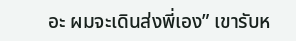อะ ผมจะเดินส่งพี่เอง” เขารับห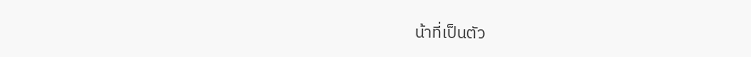น้าที่เป็นตัว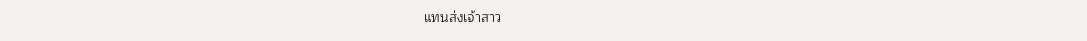แทนส่งเจ้าสาว